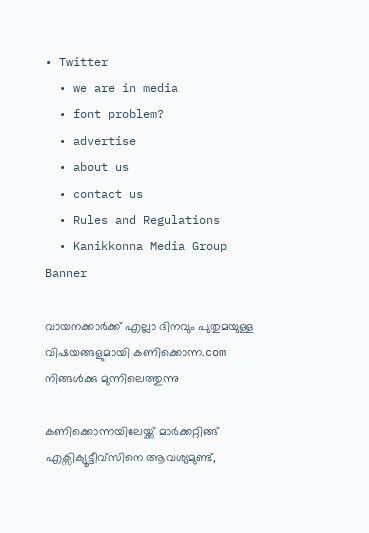• Twitter
  • we are in media
  • font problem?
  • advertise
  • about us
  • contact us
  • Rules and Regulations
  • Kanikkonna Media Group
Banner

വായനക്കാര്‍ക്ക് എല്ലാ ദിനവും പുതുമയുള്ള വിഷയങ്ങളുമായി കണിക്കൊന്ന.com നിങ്ങള്‍ക്കു മുന്നിലെത്തുന്നു

കണിക്കൊന്നയിലേയ്ക്ക് മാര്‍ക്കറ്റിങ്ങ് എക്സിക്യൂട്ടീവ്സിനെ ആവശ്യമുണ്ട്,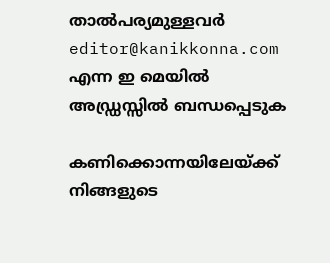താല്‍പര്യമുള്ളവര്‍ editor@kanikkonna.com എന്ന ഇ മെയില്‍ അഡ്ഡ്രസ്സില്‍ ബന്ധപ്പെടുക

കണിക്കൊന്നയിലേയ്ക്ക് നിങ്ങളുടെ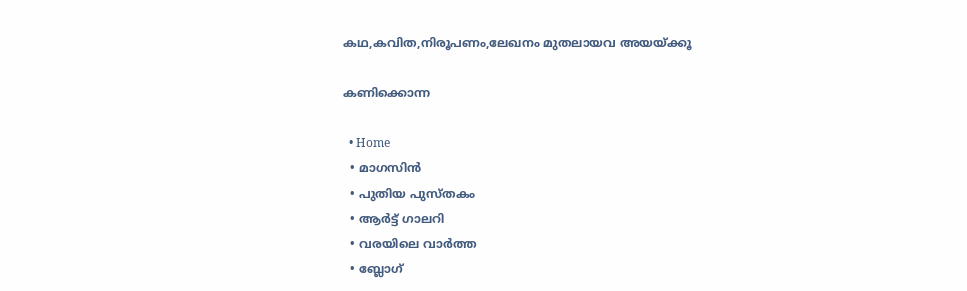കഥ,കവിത,നിരൂപണം,ലേഖനം മുതലായവ അയയ്ക്കൂ

കണിക്കൊന്ന

  • Home
  • മാഗസിന്‍
  • പുതിയ പുസ്തകം
  • ആര്‍ട്ട് ഗാലറി
  • വരയിലെ വാര്‍ത്ത
  • ബ്ലോഗ്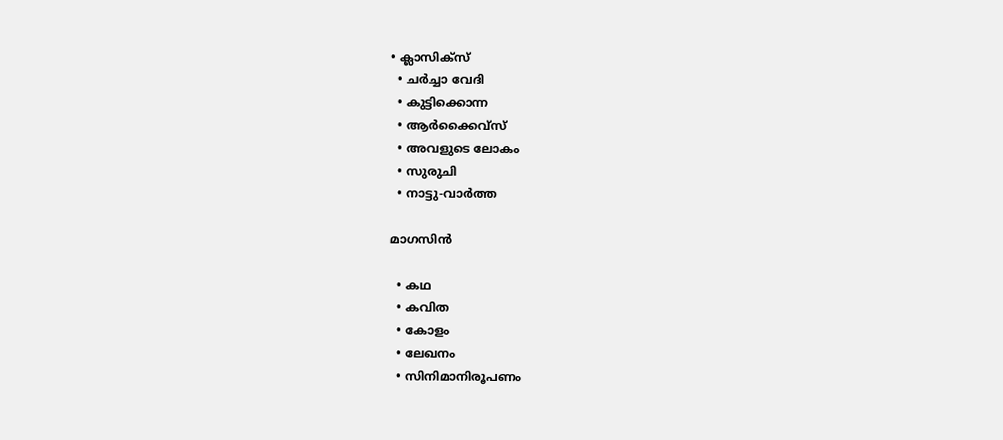• ക്ലാസിക്സ്
  • ചര്‍ച്ചാ വേദി
  • കുട്ടിക്കൊന്ന
  • ആര്‍ക്കൈവ്സ്
  • അവളുടെ ലോകം
  • സുരുചി
  • നാട്ടു-വാര്‍ത്ത

മാഗസിന്‍

  • കഥ
  • കവിത
  • കോളം
  • ലേഖനം
  • സിനിമാനിരൂപണം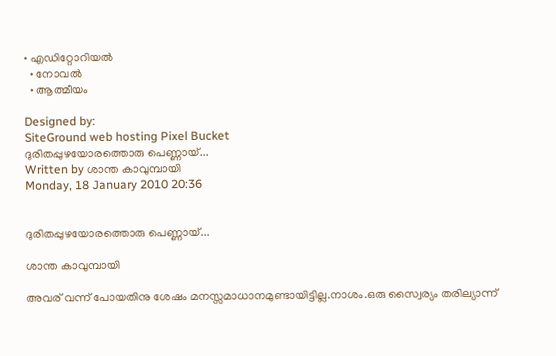• എഡിറ്റോറിയല്‍
  • നോവല്‍
  • ആത്മീയം

Designed by:
SiteGround web hosting Pixel Bucket
ദുരിതപ്പുഴയോരത്തൊരു പെണ്ണായ്‌...
Written by ശാന്ത കാവുമ്പായി
Monday, 18 January 2010 20:36


ദുരിതപ്പുഴയോരത്തൊരു പെണ്ണായ്‌...

ശാന്ത കാവുമ്പായി

അവര്‌ വന്ന് പോയതിനു ശേഷം മനസ്സമാധാനമുണ്ടായിട്ടില്ല.നാശം.ഒരു സ്വൈര്യം തരില്യാന്ന്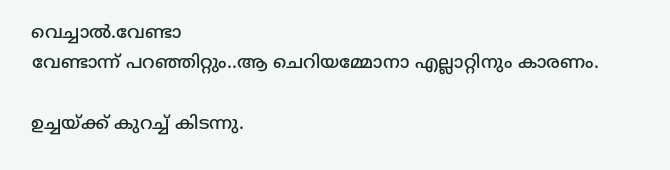വെച്ചാല്‍.വേണ്ടാ
വേണ്ടാന്ന് പറഞ്ഞിറ്റും..ആ ചെറിയമ്മോനാ എല്ലാറ്റിനും കാരണം.

ഉച്ചയ്ക്ക്‌ കുറച്ച്‌ കിടന്നു.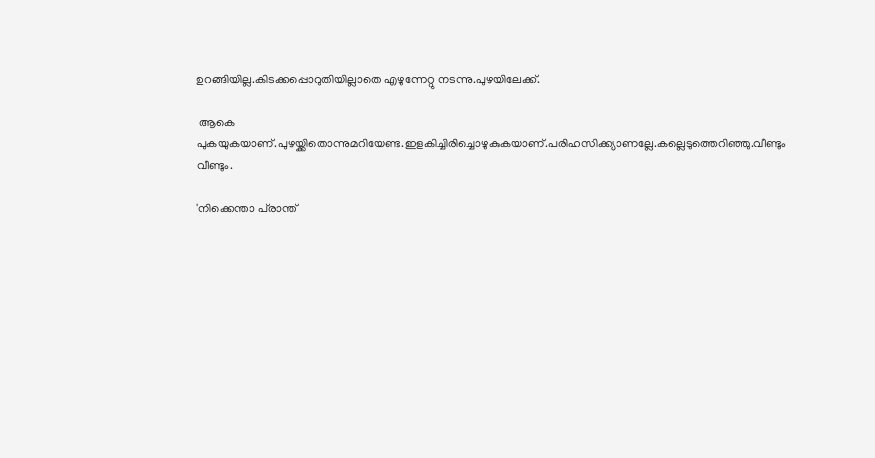ഉറങ്ങിയില്ല.കിടക്കപ്പൊറുതിയില്ലാതെ എഴുന്നേറ്റു നടന്നു.പുഴയിലേക്ക്‌.

 ആകെ പുകയുകയാണ്‌.പുഴയ്ക്കിതൊന്നുമറിയേണ്ട.ഇളകിച്ചിരിച്ചൊഴുകുകയാണ്‌.പരിഹസിക്ക്യാണല്ലേ.കല്ലെടുത്തെറിഞ്ഞു.വീണ്ടും വീണ്ടും.

'നിക്കെന്താ പ്‌രാന്ത്‌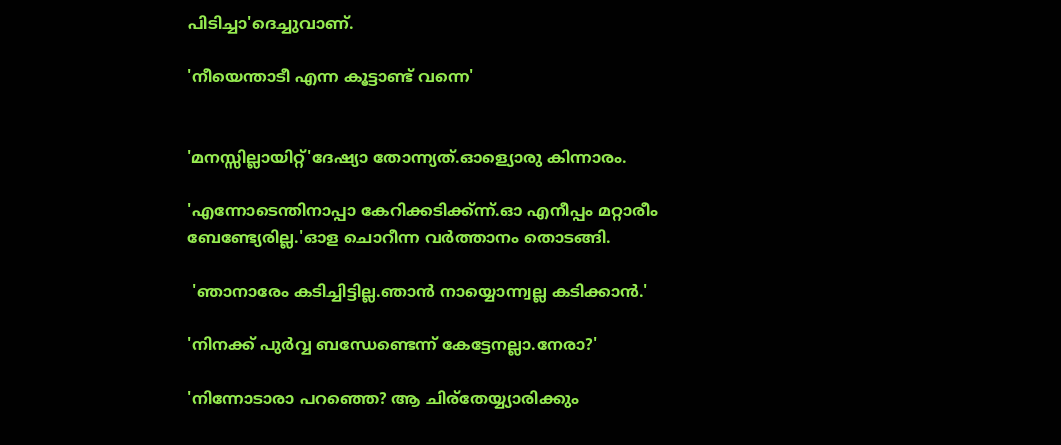പിടിച്ചാ'ദെച്ചുവാണ്‌.

'നീയെന്താടീ എന്ന കൂട്ടാണ്ട്‌ വന്നെ'


'മനസ്സില്ലായിറ്റ്‌'ദേഷ്യാ തോന്ന്യത്‌.ഓള്യൊരു കിന്നാരം.

'എന്നോടെന്തിനാപ്പാ കേറിക്കടിക്ക്ന്ന്.ഓ എനീപ്പം മറ്റാരീം ബേണ്ട്യേരില്ല.'ഓള ചൊറീന്ന വർത്താനം തൊടങ്ങി.

 'ഞാനാരേം കടിച്ചിട്ടില്ല.ഞാന്‍ നായ്യൊന്ന്വല്ല കടിക്കാന്‍.'

'നിനക്ക്‌ പുര്‍വ്വ ബന്ധേണ്ടെന്ന് കേട്ടേനല്ലാ.നേരാ?'

'നിന്നോടാരാ പറഞ്ഞെ? ആ ചിര്‌തേയ്യ്യാരിക്കും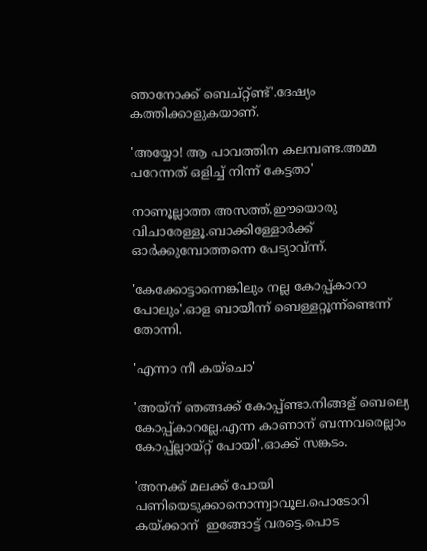ഞാനോക്ക്‌ ബെച്റ്റ്ണ്ട്‌'.ദേഷ്യം കത്തിക്കാളുകയാണ്‌.

'അയ്യോ! ആ പാവത്തിന കലമ്പണ്ട.അമ്മ പറേന്നത്‌ ഒളിച്ച്‌ നിന്ന് കേട്ടതാ'

നാണൂല്ലാത്ത അസത്ത്‌.ഈയൊരു വിചാരേള്ളൂ.ബാക്കിള്ളോർക്ക്‌ ഓർക്കുമ്പോത്തന്നെ പേട്യാവ്ന്ന്.

'കേക്കോട്ടാന്നെങ്കിലും നല്ല കോപ്പ്കാറാ പോലും'.ഓള ബായീന്ന് ബെള്ളറ്റൂന്ന്ണ്ടെന്ന് തോന്നി.

'എന്നാ നീ കയ്ചൊ'

'അയ്ന്‌ ഞങ്ങക്ക്‌ കോപ്പ്ണ്ടാ.നിങ്ങള്‌ ബെല്യെ കോപ്പ്കാറല്ലേ.എന്ന കാണാന് ബന്നവരെല്ലാം കോപ്പ്‌ല്ലായ്റ്റ്‌ പോയി'.ഓക്ക്‌ സങ്കടം.

'അനക്ക്‌ മലക്ക്‌ പോയി പണിയെടുക്കാനൊന്ന്വാവൂല.പൊടോറി കയ്ക്കാന്  ഇങ്ങോട്ട്‌ വരട്ടെ.പൊട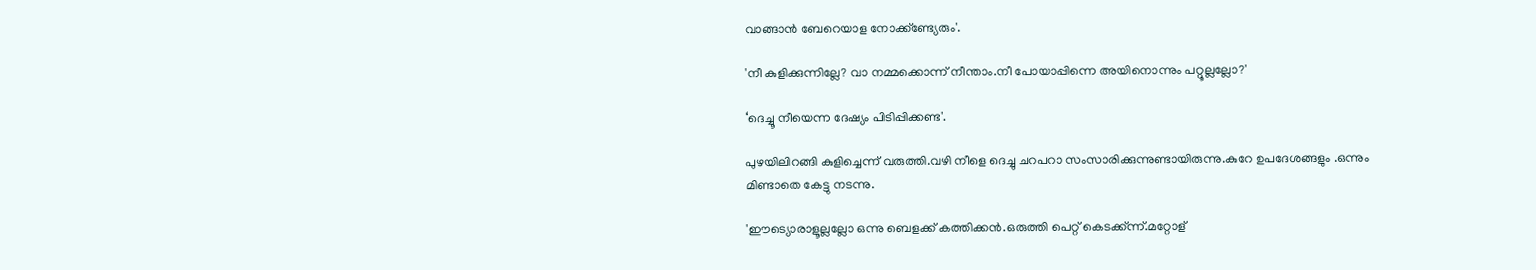വാങ്ങാൻ ബേറെയാള നോക്ക്ണ്ട്യേരും'.

'നീ കുളിക്കുന്നില്ലേ? വാ നമ്മക്കൊന്ന് നീന്താം.നീ പോയാപ്പിന്നെ അയിനൊന്നും പറ്റൂല്ലല്ലോ?'

‘ദെച്ചൂ നീയെന്ന ദേഷ്യം പിടിപ്പിക്കണ്ട'.

പുഴയിലിറങ്ങി കുളിച്ചെന്ന് വരുത്തി.വഴി നീളെ ദെച്ചു ചറപറാ സംസാരിക്കുന്നുണ്ടായിരുന്നു.കുറേ ഉപദേശങ്ങളും .ഒന്നും മിണ്ടാതെ കേട്ടു നടന്നു.

'ഈട്യൊരാളൂല്ലല്ലോ ഒന്നു ബെളക്ക്‌ കത്തിക്കന്‍‍.ഒരുത്തി പെറ്റ്‌ കെടക്ക്ന്ന്.മറ്റോള്‌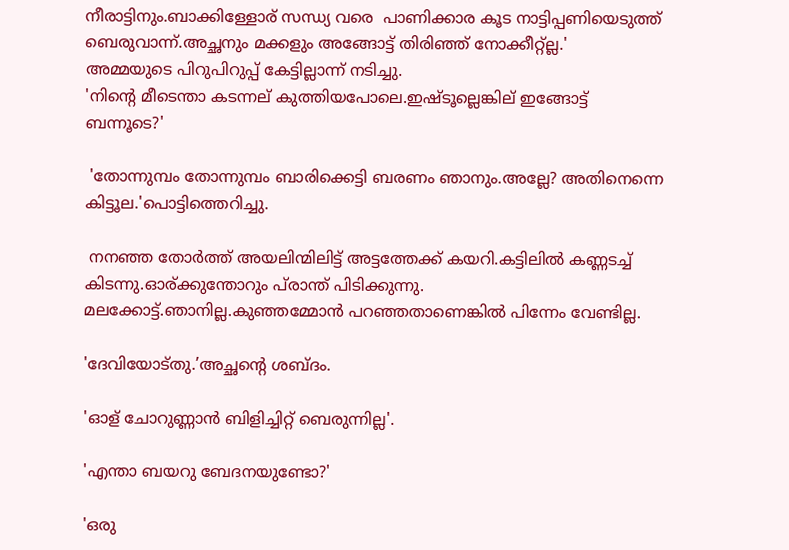നീരാട്ടിനും.ബാക്കിള്ളോര്‌ സന്ധ്യ വരെ  പാണിക്കാര കൂട നാട്ടിപ്പണിയെടുത്ത്‌ ബെരുവാന്ന്.അച്ഛനും മക്കളും അങ്ങോട്ട്‌ തിരിഞ്ഞ്‌ നോക്കീറ്റ്ല്ല.'
അമ്മയുടെ പിറുപിറുപ്പ്‌ കേട്ടില്ലാന്ന് നടിച്ചു.
'നിന്റെ മീടെന്താ കടന്നല്‌ കുത്തിയപോലെ.ഇഷ്ടൂല്ലെങ്കില്‌ ഇങ്ങോട്ട്‌ ബന്നൂടെ?'

 'തോന്നുമ്പം തോന്നുമ്പം ബാരിക്കെട്ടി ബരണം ഞാനും.അല്ലേ? അതിനെന്നെ കിട്ടൂല.'പൊട്ടിത്തെറിച്ചു.

 നനഞ്ഞ തോർത്ത്‌ അയലിന്മിലിട്ട്‌ അട്ടത്തേക്ക്‌ കയറി.കട്ടിലി‍ല്‍ കണ്ണടച്ച്‌ കിടന്നു.ഓര്ക്കുന്തോറും പ്‌രാന്ത്‌ പിടിക്കുന്നു.
മലക്കോട്ട്‌.ഞാനില്ല.കുഞ്ഞമ്മോൻ പറഞ്ഞതാണെങ്കി‍ല്‍ പിന്നേം വേണ്ടില്ല.

'ദേവിയോട്തു.’അച്ഛന്റെ ശബ്ദം.

'ഓള്‌ ചോറുണ്ണാന്‍ ബിളിച്ചിറ്റ്‌ ബെരുന്നില്ല'.

'എന്താ ബയറു ബേദനയുണ്ടോ?'

'ഒരു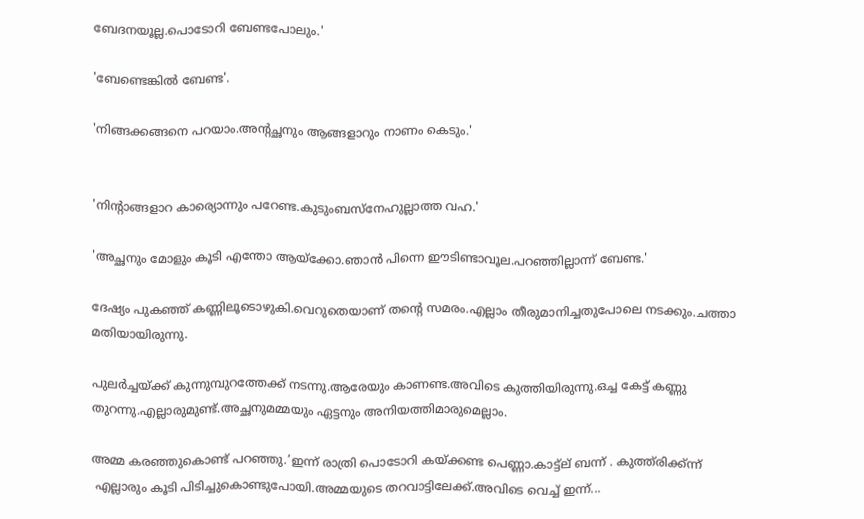ബേദനയൂല്ല.പൊടോറി ബേണ്ടപോലും.'

'ബേണ്ടെങ്കില്‍ ബേണ്ട'.

'നിങ്ങക്കങ്ങനെ പറയാം.അന്റച്ഛനും ആങ്ങളാറും നാണം കെടും.'


'നിന്റാങ്ങളാറ കാര്യൊന്നും പറേണ്ട.കുടുംബസ്നേഹുല്ലാത്ത വഹ.'

'അച്ഛനും മോളും കൂടി എന്തോ ആയ്ക്കോ.ഞാന്‍ പിന്നെ ഈടിണ്ടാവൂല.പറഞ്ഞില്ലാന്ന് ബേണ്ട.'

ദേഷ്യം പുകഞ്ഞ്‌ കണ്ണിലൂടൊഴുകി.വെറുതെയാണ്‌ തന്റെ സമരം.എല്ലാം തീരുമാനിച്ചതുപോലെ നടക്കും.ചത്താ മതിയായിരുന്നു.

പുലർച്ചയ്ക്ക്‌ കുന്നുമ്പുറത്തേക്ക്‌ നടന്നു.ആരേയും കാണണ്ട.അവിടെ കുത്തിയിരുന്നു.ഒച്ച കേട്ട്‌ കണ്ണു തുറന്നു.എല്ലാരുമുണ്ട്‌.അച്ഛനുമമ്മയും ഏട്ടനും അനിയത്തിമാരുമെല്ലാം.

അമ്മ കരഞ്ഞുകൊണ്ട്‌ പറഞ്ഞു.’ഇന്ന് രാത്രി പൊടോറി കയ്ക്കണ്ട പെണ്ണാ.കാട്ട്ല്‌ ബന്ന് . കുത്ത്‌രിക്ക്ന്ന്
 എല്ലാരും കൂടി പിടിച്ചുകൊണ്ടുപോയി.അമ്മയുടെ തറവാട്ടിലേക്ക്‌.അവിടെ വെച്ച്‌ ഇന്ന്...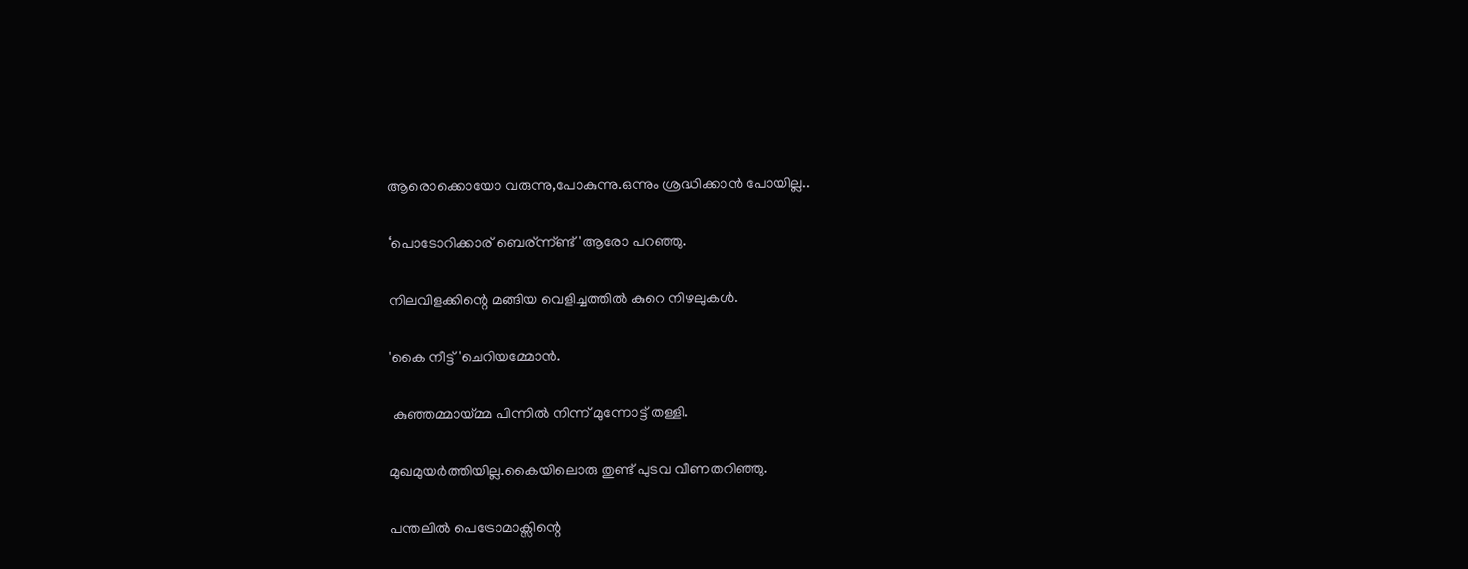ആരൊക്കൊയോ വരുന്നു,പോകുന്നു.ഒന്നും ശ്രദ്ധിക്കാന്‍ പോയില്ല..

‘പൊടോറിക്കാര്‌ ബെര്‌ന്ന്ണ്ട്‌'ആരോ പറഞ്ഞു.

നിലവിളക്കിന്റെ മങ്ങിയ വെളിച്ചത്തില്‍ കുറെ നിഴലുകള്‍.

'കൈ നീട്ട്‌'ചെറിയമ്മോന്‍.

 കുഞ്ഞമ്മായ്മ്മ പിന്നില്‍ നിന്ന് മുന്നോട്ട്‌ തള്ളി.

മുഖമുയര്‍ത്തിയില്ല.കൈയിലൊരു തുണ്ട്‌ പുടവ വീണതറിഞ്ഞു.

പന്തലില്‍ പെട്രോമാക്സിന്റെ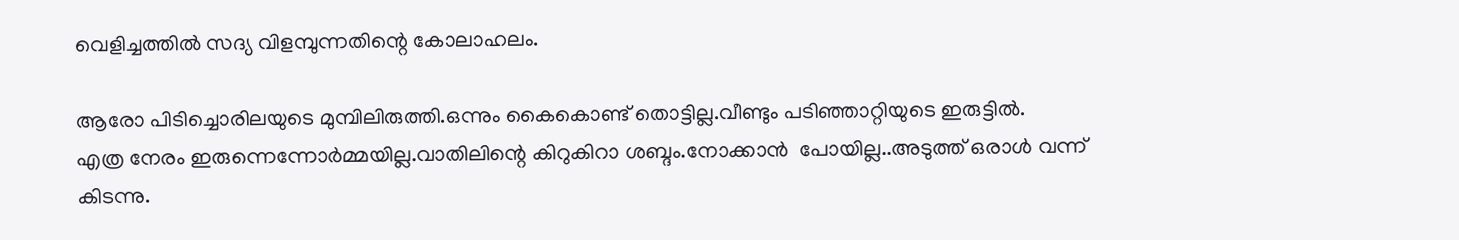വെളിച്ചത്തില്‍ സദ്യ വിളമ്പുന്നതിന്റെ കോലാഹലം.

ആരോ പിടിച്ചൊരിലയുടെ മുമ്പിലിരുത്തി.ഒന്നും കൈകൊണ്ട് തൊട്ടില്ല.വീണ്ടും പടിഞ്ഞാറ്റിയുടെ ഇരുട്ടില്‍.
എത്ര നേരം ഇരുന്നെന്നോർമ്മയില്ല.വാതിലിന്റെ കിറുകിറാ ശബ്ദം.നോക്കാന്‍  പോയില്ല..അടുത്ത്‌ ഒരാള്‍ വന്ന് കിടന്നു.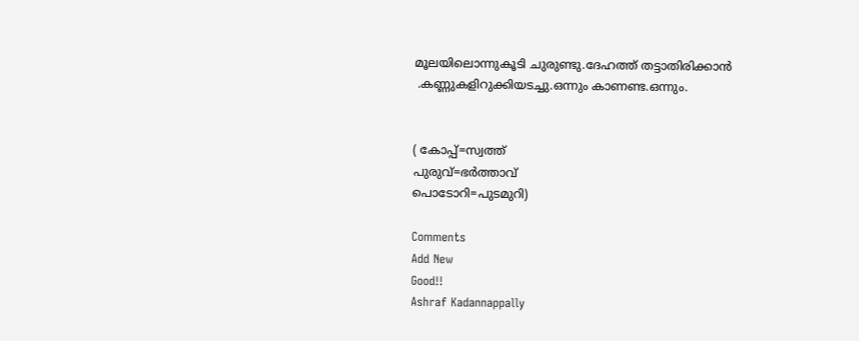മൂലയിലൊന്നുകൂടി ചുരുണ്ടു.ദേഹത്ത്‌ തട്ടാതിരിക്കാന്‍
 .കണ്ണുകളിറുക്കിയടച്ചു.ഒന്നും കാണണ്ട.ഒന്നും.


( കോപ്പ്‌=സ്വത്ത്‌
പുരുവ്=ഭര്‍ത്താവ്‌
പൊടോറി=പുടമുറി)

Comments
Add New
Good!!
Ashraf Kadannappally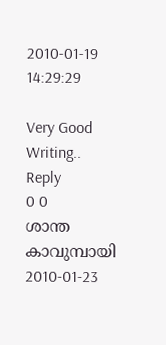2010-01-19 14:29:29

Very Good Writing..
Reply
0 0
ശാന്ത കാവുമ്പായി 2010-01-23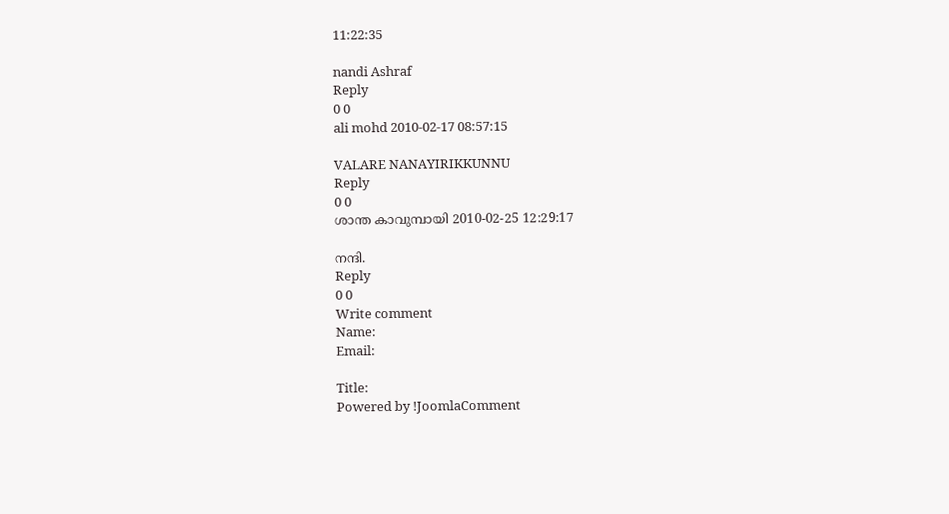11:22:35

nandi Ashraf
Reply
0 0
ali mohd 2010-02-17 08:57:15

VALARE NANAYIRIKKUNNU
Reply
0 0
ശാന്ത കാവുമ്പായി 2010-02-25 12:29:17

നന്ദി.
Reply
0 0
Write comment
Name:
Email:

Title:
Powered by !JoomlaComment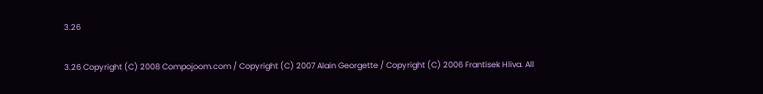3.26

3.26 Copyright (C) 2008 Compojoom.com / Copyright (C) 2007 Alain Georgette / Copyright (C) 2006 Frantisek Hliva. All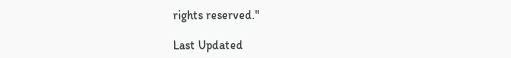rights reserved."

Last Updated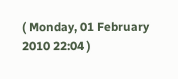( Monday, 01 February 2010 22:04 )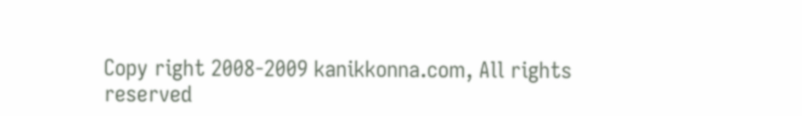Copy right 2008-2009 kanikkonna.com, All rights reserved